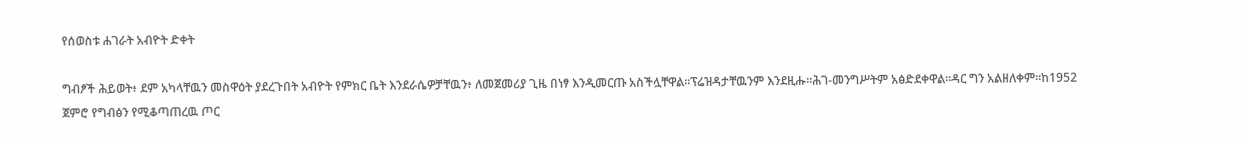የሰወስቱ ሐገራት አብዮት ድቀት

ግብፆች ሕይወት፥ ደም አካላቸዉን መስዋዕት ያደረጉበት አብዮት የምክር ቤት እንደራሴዎቻቸዉን፥ ለመጀመሪያ ጊዜ በነፃ እንዲመርጡ አስችሏቸዋል።ፕሬዝዳታቸዉንም እንደዚሑ።ሕገ-መንግሥትም አፅድደቀዋል።ዳር ግን አልዘለቀም።ከ1952 ጀምሮ የግብፅን የሚቆጣጠረዉ ጦር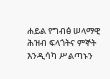ሐይል የግብፅ ሠላማዊ ሕዝብ ፍላጎትና ምኞት እንዲሳካ ሥልጣኑን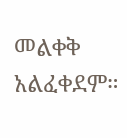መልቀቅ አልፈቀደም።